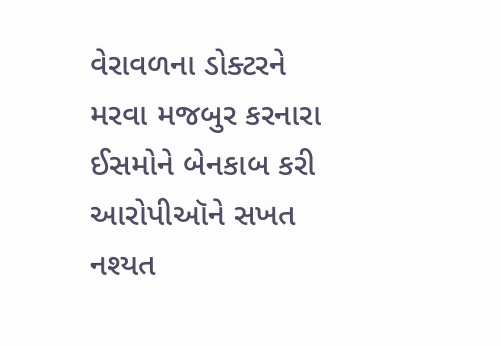વેરાવળના ડોક્ટરને મરવા મજબુર કરનારા ઈસમોને બેનકાબ કરી આરોપીઑને સખત નશ્યત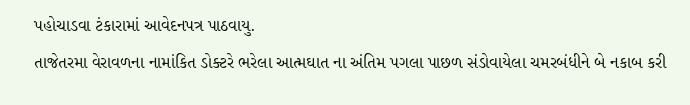પહોચાડવા ટંકારામાં આવેદનપત્ર પાઠવાયુ.
તાજેતરમા વેરાવળના નામાંકિત ડોક્ટરે ભરેલા આત્મઘાત ના અંતિમ પગલા પાછળ સંડોવાયેલા ચમરબંધીને બે નકાબ કરી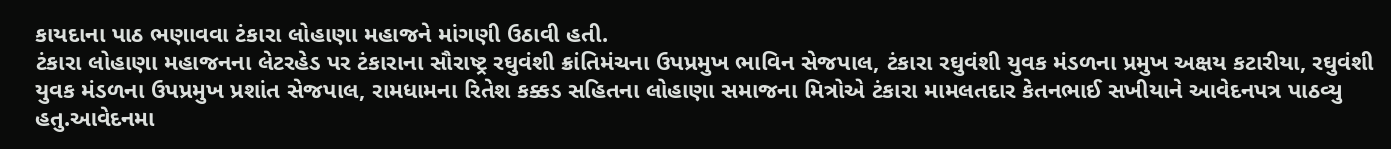કાયદાના પાઠ ભણાવવા ટંકારા લોહાણા મહાજને માંગણી ઉઠાવી હતી.
ટંકારા લોહાણા મહાજનના લેટરહેડ પર ટંકારાના સૌરાષ્ટ્ર રઘુવંશી ક્રાંતિમંચના ઉપપ્રમુખ ભાવિન સેજપાલ, ટંકારા રઘુવંશી યુવક મંડળના પ્રમુખ અક્ષય કટારીયા, રઘુવંશી યુવક મંડળના ઉપપ્રમુખ પ્રશાંત સેજપાલ, રામધામના રિતેશ કક્કડ સહિતના લોહાણા સમાજના મિત્રોએ ટંકારા મામલતદાર કેતનભાઈ સખીયાને આવેદનપત્ર પાઠવ્યુ હતુ.આવેદનમા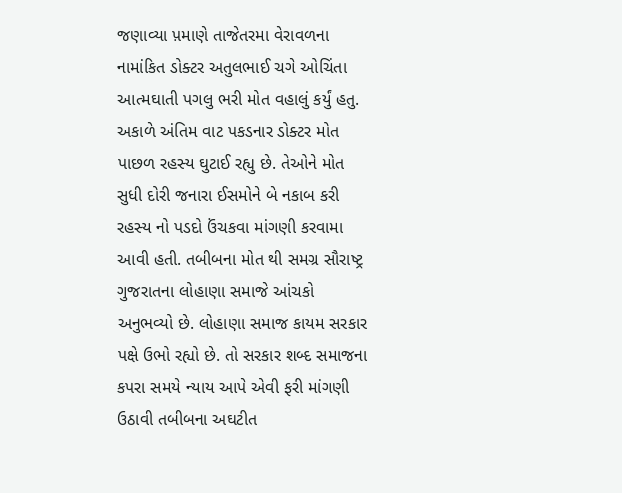જણાવ્યા પ઼માણે તાજેતરમા વેરાવળના નામાંકિત ડોક્ટર અતુલભાઈ ચગે ઓચિંતા આત્મઘાતી પગલુ ભરી મોત વહાલું કર્યું હતુ. અકાળે અંતિમ વાટ પકડનાર ડોક્ટર મોત પાછળ રહસ્ય ઘુટાઈ રહ્યુ છે. તેઓને મોત સુધી દોરી જનારા ઈસમોને બે નકાબ કરી રહસ્ય નો પડદો ઉંચકવા માંગણી કરવામા આવી હતી. તબીબના મોત થી સમગ્ર સૌરાષ્ટ્ર ગુજરાતના લોહાણા સમાજે આંચકો અનુભવ્યો છે. લોહાણા સમાજ કાયમ સરકાર પક્ષે ઉભો રહ્યો છે. તો સરકાર શબ્દ સમાજના કપરા સમયે ન્યાય આપે એવી ફરી માંગણી ઉઠાવી તબીબના અઘટીત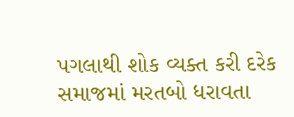પગલાથી શોક વ્યક્ત કરી દરેક સમાજમાં મરતબો ધરાવતા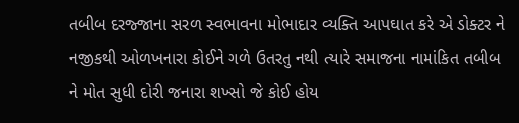તબીબ દરજ્જાના સરળ સ્વભાવના મોભાદાર વ્યક્તિ આપઘાત કરે એ ડોક્ટર ને નજીકથી ઓળખનારા કોઈને ગળે ઉતરતુ નથી ત્યારે સમાજના નામાંકિત તબીબ ને મોત સુધી દોરી જનારા શખ્સો જે કોઈ હોય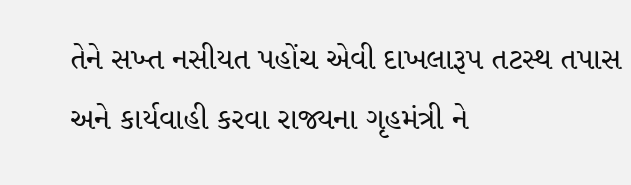તેને સખ્ત નસીયત પહોંચ એવી દાખલારૂપ તટસ્થ તપાસ અને કાર્યવાહી કરવા રાજ્યના ગૃહમંત્રી ને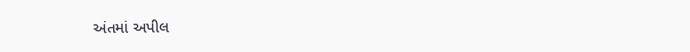અંતમાં અપીલ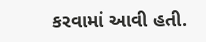કરવામાં આવી હતી.